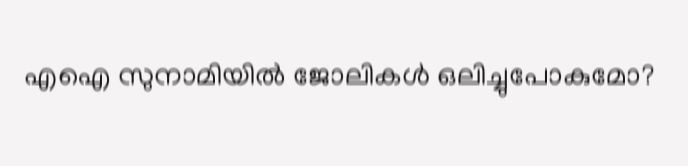എഐ സുനാമിയിൽ ജോലികൾ ഒലിച്ചുപോകുമോ?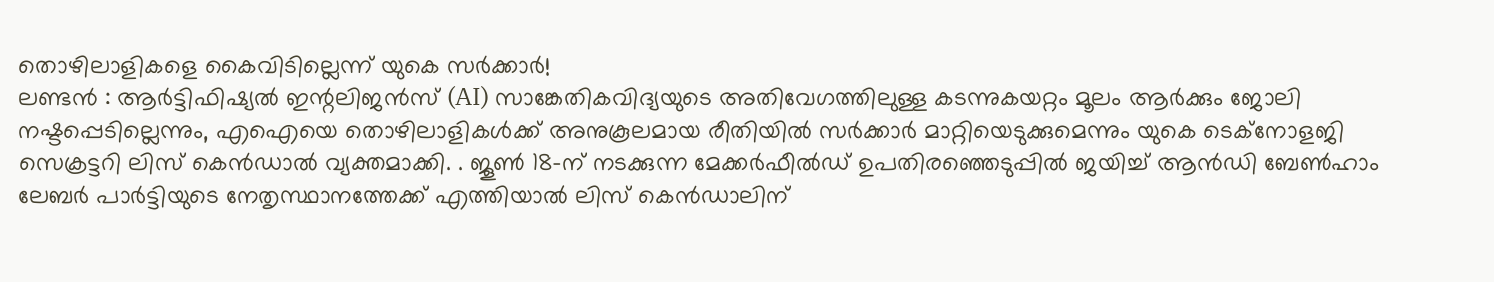തൊഴിലാളികളെ കൈവിടില്ലെന്ന് യുകെ സർക്കാർ!
ലണ്ടൻ : ആർട്ടിഫിഷ്യൽ ഇന്റലിജൻസ് (AI) സാങ്കേതികവിദ്യയുടെ അതിവേഗത്തിലുള്ള കടന്നുകയറ്റം മൂലം ആർക്കും ജോലി നഷ്ടപ്പെടില്ലെന്നും, എഐയെ തൊഴിലാളികൾക്ക് അനുകൂലമായ രീതിയിൽ സർക്കാർ മാറ്റിയെടുക്കുമെന്നും യുകെ ടെക്നോളജി സെക്രട്ടറി ലിസ് കെൻഡാൽ വ്യക്തമാക്കി. . ജൂൺ 18-ന് നടക്കുന്ന മേക്കർഫീൽഡ് ഉപതിരഞ്ഞെടുപ്പിൽ ജയിച്ച് ആൻഡി ബേൺഹാം ലേബർ പാർട്ടിയുടെ നേതൃസ്ഥാനത്തേക്ക് എത്തിയാൽ ലിസ് കെൻഡാലിന്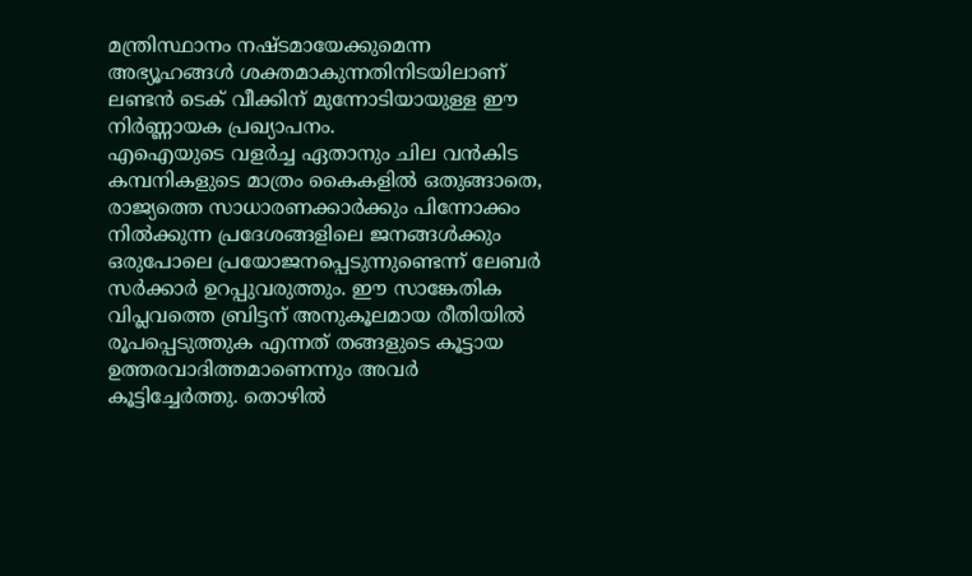മന്ത്രിസ്ഥാനം നഷ്ടമായേക്കുമെന്ന അഭ്യൂഹങ്ങൾ ശക്തമാകുന്നതിനിടയിലാണ് ലണ്ടൻ ടെക് വീക്കിന് മുന്നോടിയായുള്ള ഈ നിർണ്ണായക പ്രഖ്യാപനം.
എഐയുടെ വളർച്ച ഏതാനും ചില വൻകിട കമ്പനികളുടെ മാത്രം കൈകളിൽ ഒതുങ്ങാതെ, രാജ്യത്തെ സാധാരണക്കാർക്കും പിന്നോക്കം നിൽക്കുന്ന പ്രദേശങ്ങളിലെ ജനങ്ങൾക്കും ഒരുപോലെ പ്രയോജനപ്പെടുന്നുണ്ടെന്ന് ലേബർ സർക്കാർ ഉറപ്പുവരുത്തും. ഈ സാങ്കേതിക വിപ്ലവത്തെ ബ്രിട്ടന് അനുകൂലമായ രീതിയിൽ രൂപപ്പെടുത്തുക എന്നത് തങ്ങളുടെ കൂട്ടായ ഉത്തരവാദിത്തമാണെന്നും അവർ കൂട്ടിച്ചേർത്തു. തൊഴിൽ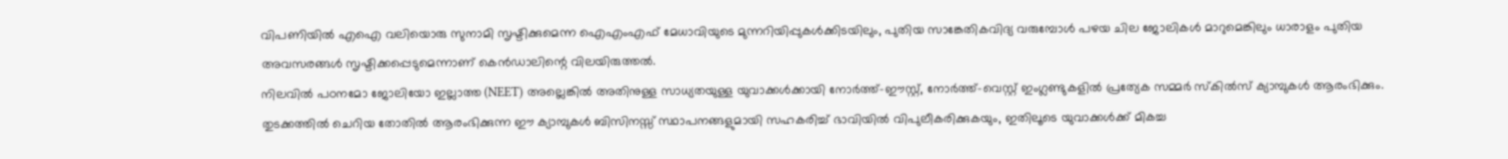വിപണിയിൽ എഐ വലിയൊരു സുനാമി സൃഷ്ടിക്കുമെന്ന ഐഎംഎഫ് മേധാവിയുടെ മുന്നറിയിപ്പുകൾക്കിടയിലും, പുതിയ സാങ്കേതികവിദ്യ വരുമ്പോൾ പഴയ ചില ജോലികൾ മാറുമെങ്കിലും ധാരാളം പുതിയ അവസരങ്ങൾ സൃഷ്ടിക്കപ്പെടുമെന്നാണ് കെൻഡാലിന്റെ വിലയിരുത്തൽ.
നിലവിൽ പഠനമോ ജോലിയോ ഇല്ലാത്ത (NEET) അല്ലെങ്കിൽ അതിനുള്ള സാധ്യതയുള്ള യുവാക്കൾക്കായി നോർത്ത്-ഈസ്റ്റ്, നോർത്ത്-വെസ്റ്റ് ഇംഗ്ലണ്ടുകളിൽ പ്രത്യേക സമ്മർ സ്കിൽസ് ക്യാമ്പുകൾ ആരംഭിക്കും. തുടക്കത്തിൽ ചെറിയ തോതിൽ ആരംഭിക്കുന്ന ഈ ക്യാമ്പുകൾ ബിസിനസ്സ് സ്ഥാപനങ്ങളുമായി സഹകരിച്ച് ഭാവിയിൽ വിപുലീകരിക്കുകയും, ഇതിലൂടെ യുവാക്കൾക്ക് മികച്ച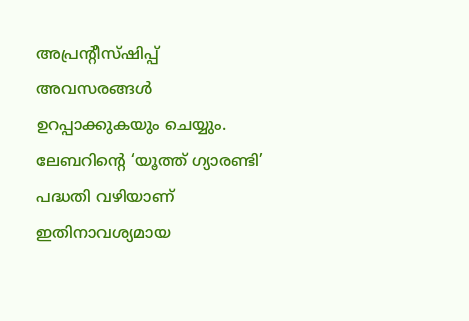അപ്രന്റീസ്ഷിപ്പ് അവസരങ്ങൾ ഉറപ്പാക്കുകയും ചെയ്യും. ലേബറിന്റെ ‘യൂത്ത് ഗ്യാരണ്ടി’ പദ്ധതി വഴിയാണ് ഇതിനാവശ്യമായ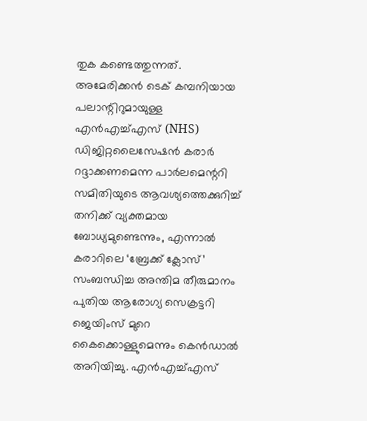തുക കണ്ടെത്തുന്നത്.
അമേരിക്കൻ ടെക് കമ്പനിയായ പലാന്റിറുമായുള്ള എൻഎച്ച്എസ് (NHS) ഡിജിറ്റലൈസേഷൻ കരാർ റദ്ദാക്കണമെന്ന പാർലമെന്ററി സമിതിയുടെ ആവശ്യത്തെക്കുറിച്ച് തനിക്ക് വ്യക്തമായ ബോധ്യമുണ്ടെന്നും, എന്നാൽ കരാറിലെ ‘ബ്രേക്ക് ക്ലോസ്’ സംബന്ധിച്ച അന്തിമ തീരുമാനം പുതിയ ആരോഗ്യ സെക്രട്ടറി ജെയിംസ് മുറെ കൈക്കൊള്ളുമെന്നും കെൻഡാൽ അറിയിച്ചു. എൻഎച്ച്എസ്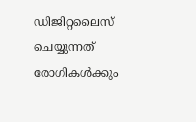ഡിജിറ്റലൈസ് ചെയ്യുന്നത് രോഗികൾക്കും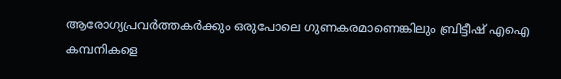ആരോഗ്യപ്രവർത്തകർക്കും ഒരുപോലെ ഗുണകരമാണെങ്കിലും ബ്രിട്ടീഷ് എഐ കമ്പനികളെ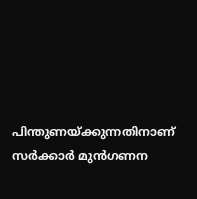പിന്തുണയ്ക്കുന്നതിനാണ് സർക്കാർ മുൻഗണന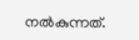നൽകുന്നത്.